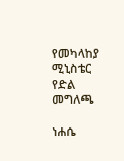የመካላከያ ሚኒስቴር የድል መግለጫ

ነሐሴ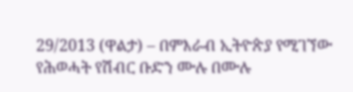29/2013 (ዋልታ) – በምእራብ ኢትዮጵያ የሚገኘው የሕወሓት የሽብር ቡድን ሙሉ በሙሉ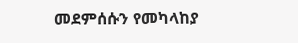መደምሰሱን የመካላከያ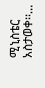ሚኒስቴር አስታወቀ፡፡…